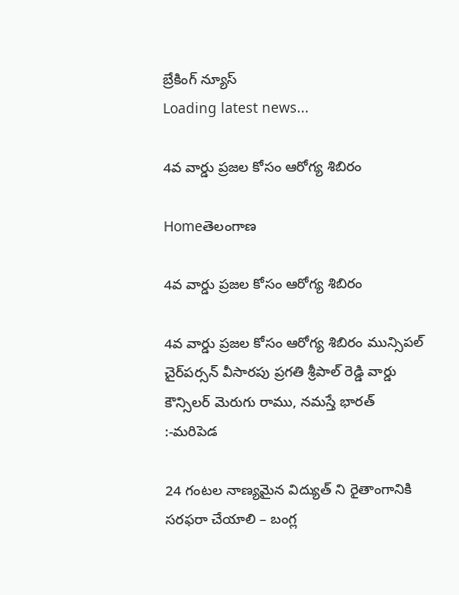బ్రేకింగ్ న్యూస్
Loading latest news...

4వ వార్డు ప్రజల కోసం ఆరోగ్య శిబిరం

Homeతెలంగాణ

4వ వార్డు ప్రజల కోసం ఆరోగ్య శిబిరం

4వ వార్డు ప్రజల కోసం ఆరోగ్య శిబిరం మున్సిపల్ చైర్‌పర్సన్ వీసారపు ప్రగతి శ్రీపాల్ రెడ్డి వార్డు కౌన్సిలర్ మెరుగు రాము, నమస్తే భారత్ :-మరిపెడ

24 గంటల నాణ్యమైన విద్యుత్ ని రైతాంగానికి సరఫరా చేయాలి – బంగ్ల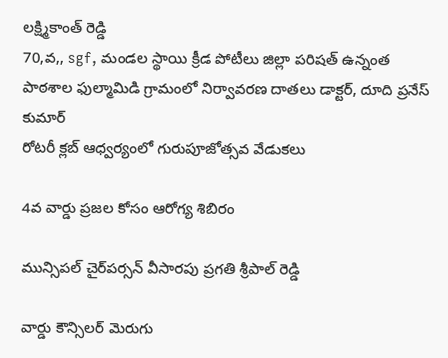లక్ష్మికాంత్ రెడ్డి
70,వ,, sgf, మండల స్థాయి క్రీడ పోటీలు జిల్లా పరిషత్ ఉన్నంత పాఠశాల ఫుల్మామిడి గ్రామంలో నిర్వావరణ దాతలు డాక్టర్, దూది ప్రనేస్ కుమార్
రోటరీ క్లబ్ ఆధ్వర్యంలో గురుపూజోత్సవ వేడుకలు

4వ వార్డు ప్రజల కోసం ఆరోగ్య శిబిరం

మున్సిపల్ చైర్‌పర్సన్ వీసారపు ప్రగతి శ్రీపాల్ రెడ్డి

వార్డు కౌన్సిలర్ మెరుగు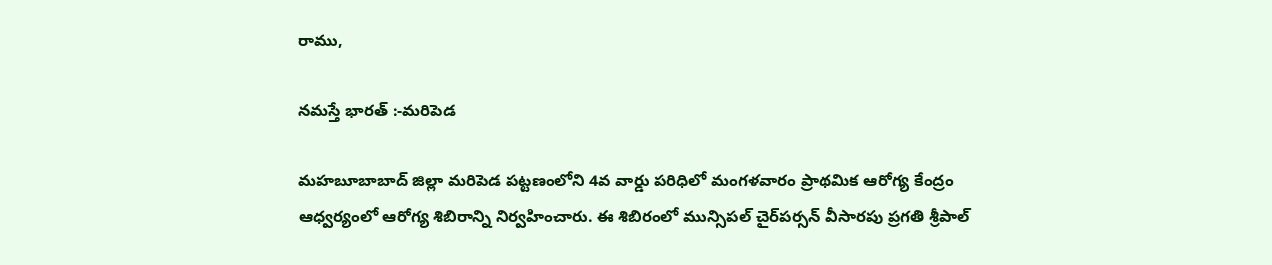రాము,

నమస్తే భారత్ :-మరిపెడ

మహబూబాబాద్ జిల్లా మరిపెడ పట్టణంలోని 4వ వార్డు పరిధిలో మంగళవారం ప్రాథమిక ఆరోగ్య కేంద్రం ఆధ్వర్యంలో ఆరోగ్య శిబిరాన్ని నిర్వహించారు. ఈ శిబిరంలో మున్సిపల్ చైర్‌పర్సన్ వీసారపు ప్రగతి శ్రీపాల్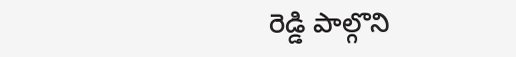రెడ్డి పాల్గొని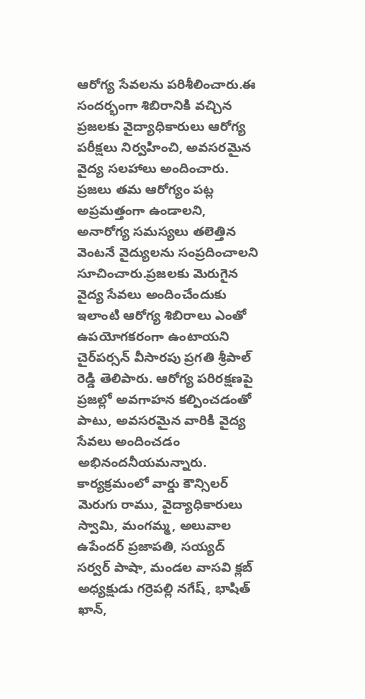ఆరోగ్య సేవలను పరిశీలించారు.ఈ సందర్భంగా శిబిరానికి వచ్చిన ప్రజలకు వైద్యాధికారులు ఆరోగ్య పరీక్షలు నిర్వహించి, అవసరమైన వైద్య సలహాలు అందించారు. ప్రజలు తమ ఆరోగ్యం పట్ల అప్రమత్తంగా ఉండాలని, అనారోగ్య సమస్యలు తలెత్తిన వెంటనే వైద్యులను సంప్రదించాలని సూచించారు.ప్రజలకు మెరుగైన వైద్య సేవలు అందించేందుకు ఇలాంటి ఆరోగ్య శిబిరాలు ఎంతో ఉపయోగకరంగా ఉంటాయని చైర్‌పర్సన్ వీసారపు ప్రగతి శ్రీపాల్ రెడ్డి తెలిపారు. ఆరోగ్య పరిరక్షణపై ప్రజల్లో అవగాహన కల్పించడంతో పాటు, అవసరమైన వారికి వైద్య సేవలు అందించడం అభినందనీయమన్నారు.
కార్యక్రమంలో వార్డు కౌన్సిలర్ మెరుగు రాము, వైద్యాధికారులు స్వామి, మంగమ్మ, అలువాల ఉపేందర్ ప్రజాపతి, సయ్యద్ సర్వర్ పాషా, మండల వాసవి క్లబ్ అధ్యక్షుడు గర్రెపల్లి నగేష్, భాషిత్ ఖాన్,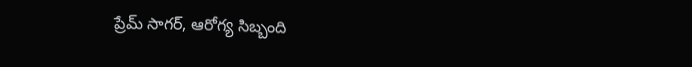ప్రేమ్ సాగర్, ఆరోగ్య సిబ్బంది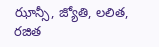ఝాన్సీ, జ్యోతి, లలిత, రజిత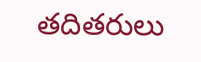తదితరులు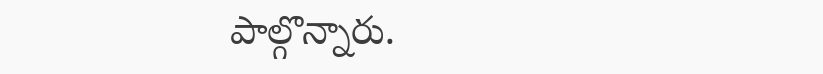పాల్గొన్నారు.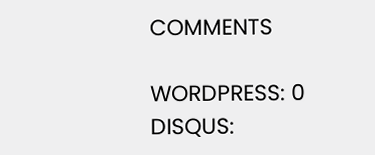COMMENTS

WORDPRESS: 0
DISQUS: